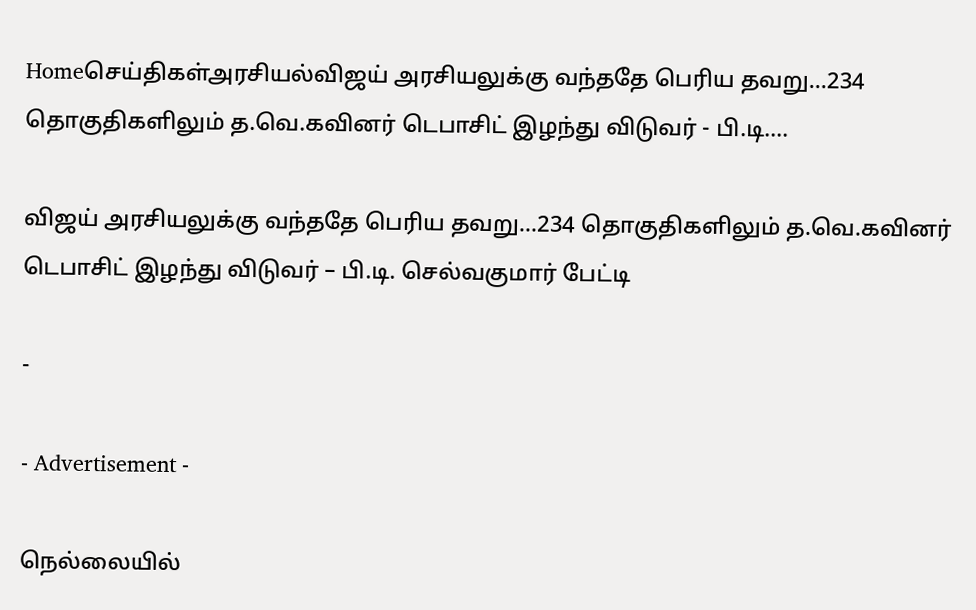Homeசெய்திகள்அரசியல்விஜய் அரசியலுக்கு வந்ததே பெரிய தவறு…234 தொகுதிகளிலும் த.வெ.கவினர் டெபாசிட் இழந்து விடுவர் - பி.டி....

விஜய் அரசியலுக்கு வந்ததே பெரிய தவறு…234 தொகுதிகளிலும் த.வெ.கவினர் டெபாசிட் இழந்து விடுவர் – பி.டி. செல்வகுமார் பேட்டி

-

- Advertisement -

நெல்லையில்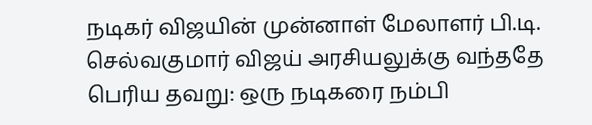நடிகர் விஜயின் முன்னாள் மேலாளர் பி.டி. செல்வகுமார் விஜய் அரசியலுக்கு வந்ததே பெரிய தவறு: ஒரு நடிகரை நம்பி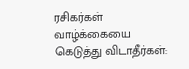ரசிகர்கள் வாழ்க்கையை கெடுத்து விடாதீர்கள்: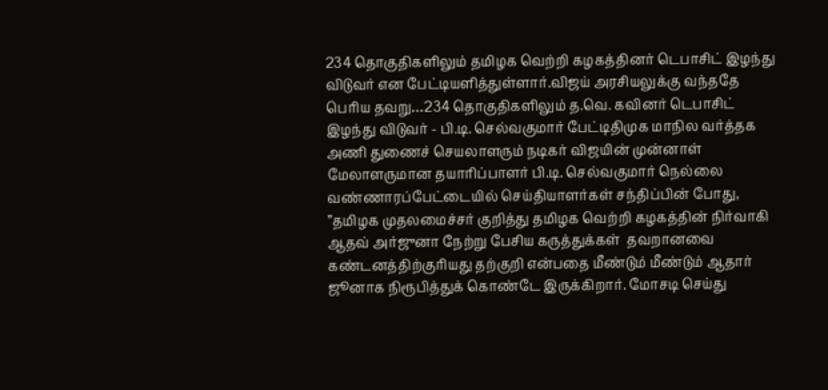234 தொகுதிகளிலும் தமிழக வெற்றி கழகத்தினர் டெபாசிட் இழந்து விடுவர் என பேட்டியளித்துள்ளார்.விஜய் அரசியலுக்கு வந்ததே பெரிய தவறு…234 தொகுதிகளிலும் த.வெ. கவினர் டெபாசிட் இழந்து விடுவர் - பி.டி. செல்வகுமார் பேட்டிதிமுக மாநில வர்த்தக அணி துணைச் செயலாளரும் நடிகர் விஜயின் முன்னாள் மேலாளருமான தயாரிப்பாளர் பி.டி. செல்வகுமார் நெல்லை வண்ணாரப்பேட்டையில் செய்தியாளர்கள் சந்திப்பின் போது, ”தமிழக முதலமைச்சர் குறித்து தமிழக வெற்றி கழகத்தின் நிர்வாகி ஆதவ் அர்ஜுனா நேற்று பேசிய கருத்துக்கள்  தவறானவை கண்டனத்திற்குரியது தற்குறி என்பதை மீண்டும் மீண்டும் ஆதார் ஜூனாக நிரூபித்துக் கொண்டே இருக்கிறார். மோசடி செய்து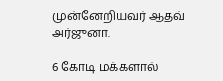முன்னேறியவர் ஆதவ் அர்ஜுனா.

6 கோடி மக்களால்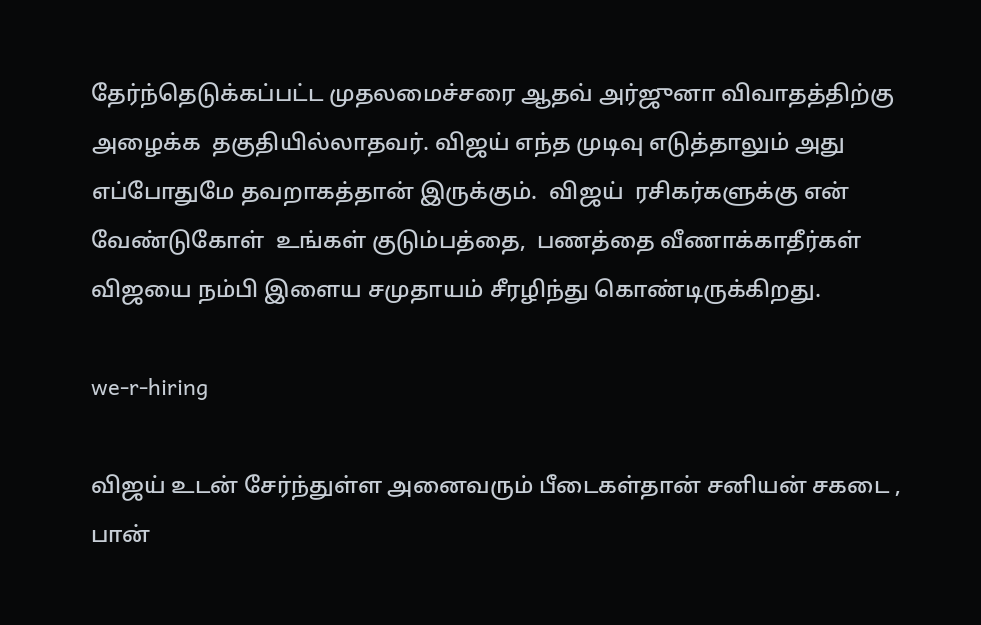தேர்ந்தெடுக்கப்பட்ட முதலமைச்சரை ஆதவ் அர்ஜுனா விவாதத்திற்கு அழைக்க  தகுதியில்லாதவர். விஜய் எந்த முடிவு எடுத்தாலும் அது எப்போதுமே தவறாகத்தான் இருக்கும்.  விஜய்  ரசிகர்களுக்கு என் வேண்டுகோள்  உங்கள் குடும்பத்தை,  பணத்தை வீணாக்காதீர்கள் விஜயை நம்பி இளைய சமுதாயம் சீரழிந்து கொண்டிருக்கிறது.

we-r-hiring

விஜய் உடன் சேர்ந்துள்ள அனைவரும் பீடைகள்தான் சனியன் சகடை , பான்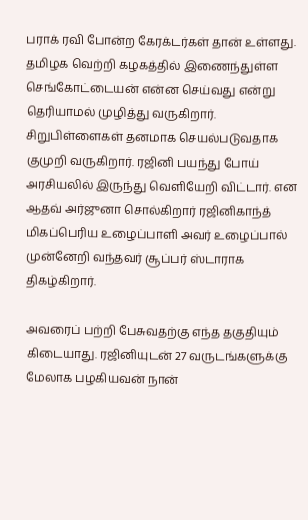பராக் ரவி போன்ற கேரக்டர்கள் தான் உள்ளது.  தமிழக வெற்றி கழகத்தில் இணைந்துள்ள செங்கோட்டையன் என்ன செய்வது என்று தெரியாமல் முழித்து வருகிறார். சிறுபிள்ளைகள் தனமாக செயல்படுவதாக குமுறி வருகிறார். ரஜினி பயந்து போய் அரசியலில் இருந்து வெளியேறி விட்டார். என ஆதவ் அர்ஜுனா சொல்கிறார் ரஜினிகாந்த் மிகப்பெரிய உழைப்பாளி அவர் உழைப்பால் முன்னேறி வந்தவர் சூப்பர் ஸ்டாராக திகழ்கிறார்.

அவரைப் பற்றி பேசுவதற்கு எந்த தகுதியும் கிடையாது. ரஜினியுடன் 27 வருடங்களுக்கு மேலாக பழகியவன் நான்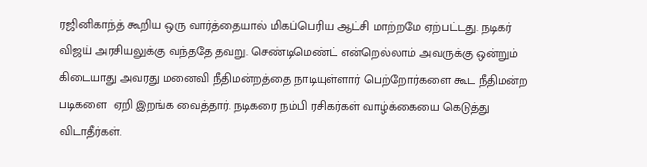ரஜினிகாந்த் கூறிய ஒரு வார்த்தையால் மிகப்பெரிய ஆட்சி மாற்றமே ஏற்பட்டது. நடிகர் விஜய் அரசியலுக்கு வந்ததே தவறு. செண்டிமெண்ட் என்றெல்லாம் அவருக்கு ஒன்றும் கிடையாது அவரது மனைவி நீதிமன்றத்தை நாடியுள்ளார் பெற்றோர்களை கூட நீதிமன்ற படிகளை  ஏறி இறங்க வைத்தார். நடிகரை நம்பி ரசிகர்கள் வாழ்க்கையை கெடுத்து விடாதீர்கள்.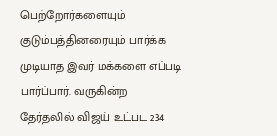பெற்றோர்களையும் குடும்பத்தினரையும் பார்க்க முடியாத இவர் மக்களை எப்படி பார்ப்பார். வருகின்ற தேர்தலில் விஜய் உட்பட 234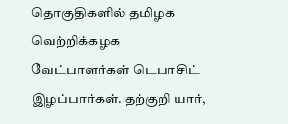தொகுதிகளில் தமிழக வெற்றிக்கழக வேட்பாளர்கள் டெபாசிட் இழப்பார்கள். தற்குறி யார்,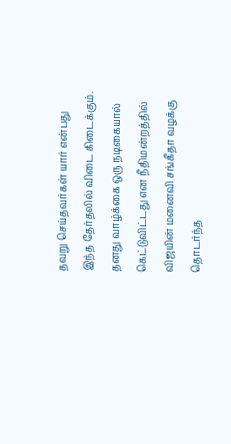தவறு செய்தவர்கள் யார் என்பது இந்த தேர்தலில் விடை கிடைக்கும். தனது வாழ்க்கை ஒரு நடிகையால் கெட்டுவிட்டது என நீதிமன்றத்தில் விஜயின் மனைவி சங்கீதா வழக்கு தொடர்ந்த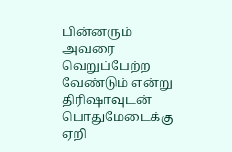பின்னரும் அவரை வெறுப்பேற்ற வேண்டும் என்று திரிஷாவுடன் பொதுமேடைக்கு ஏறி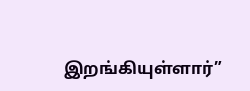இறங்கியுள்ளார்”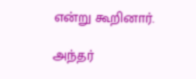என்று கூறினார்.

அந்தர்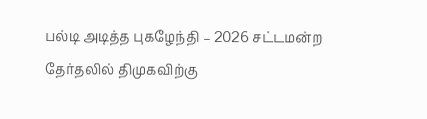பல்டி அடித்த புகழேந்தி – 2026 சட்டமன்ற தேர்தலில் திமுகவிற்கு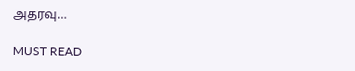அதரவு…

MUST READ